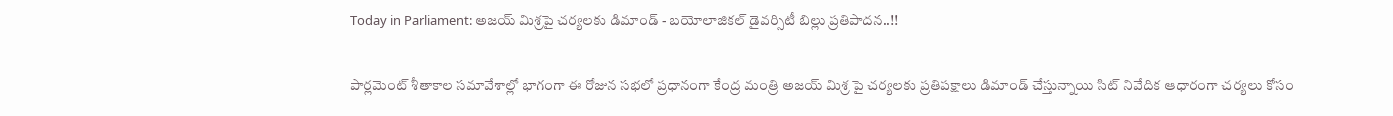Today in Parliament: అజయ్‌ మిశ్రపై చర్యలకు డిమాండ్ - బయోలాజికల్ డైవర్సిటీ బిల్లు ప్రతిపాదన..!!

పార్లమెంట్ శీతాకాల సమావేశాల్లో భాగంగా ఈ రోజున సభలో ప్రధానంగా కేంద్ర మంత్రి అజయ్ మిశ్ర పై చర్యలకు ప్రతిపక్షాలు డిమాండ్ చేస్తున్నాయి సిట్ నివేదిక ఆధారంగా చర్యలు కోసం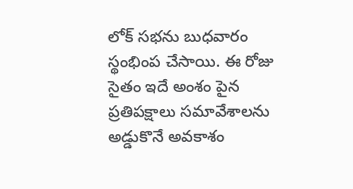లోక్ సభను బుధవారం స్థంభింప చేసాయి. ఈ రోజు సైతం ఇదే అంశం పైన ప్రతిపక్షాలు సమావేశాలను అడ్డుకొనే అవకాశం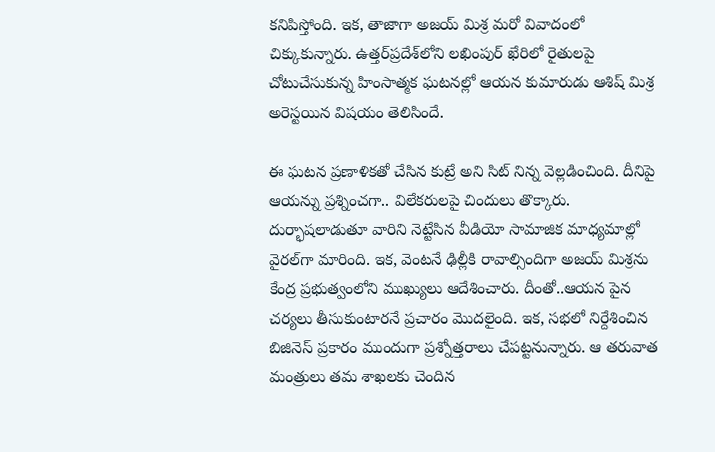కనిపిస్తోంది. ఇక, తాజాగా అజయ్‌ మిశ్ర మరో వివాదంలో చిక్కుకున్నారు. ఉత్తర్‌ప్రదేశ్‌లోని లఖింపుర్‌ ఖేరిలో రైతులపై చోటుచేసుకున్న హింసాత్మక ఘటనల్లో ఆయన కుమారుడు ఆశిష్‌ మిశ్ర అరెస్టయిన విషయం తెలిసిందే.

ఈ ఘటన ప్రణాళికతో చేసిన కుట్రే అని సిట్‌ నిన్న వెల్లడించింది. దీనిపై ఆయన్ను ప్రశ్నించగా.. విలేకరులపై చిందులు తొక్కారు. దుర్భాషలాడుతూ వారిని నెట్టేసిన వీడియో సామాజిక మాధ్యమాల్లో వైరల్‌గా మారింది. ఇక, వెంటనే ఢిల్లీకి రావాల్సిందిగా అజయ్ మిశ్రను కేంద్ర ప్రభుత్వంలోని ముఖ్యులు ఆదేశించారు. దీంతో..ఆయన పైన చర్యలు తీసుకుంటారనే ప్రచారం మొదలైంది. ఇక, సభలో నిర్దేశించిన బిజినెస్ ప్రకారం ముందుగా ప్రశ్నోత్తరాలు చేపట్టనున్నారు. ఆ తరువాత మంత్రులు తమ శాఖలకు చెందిన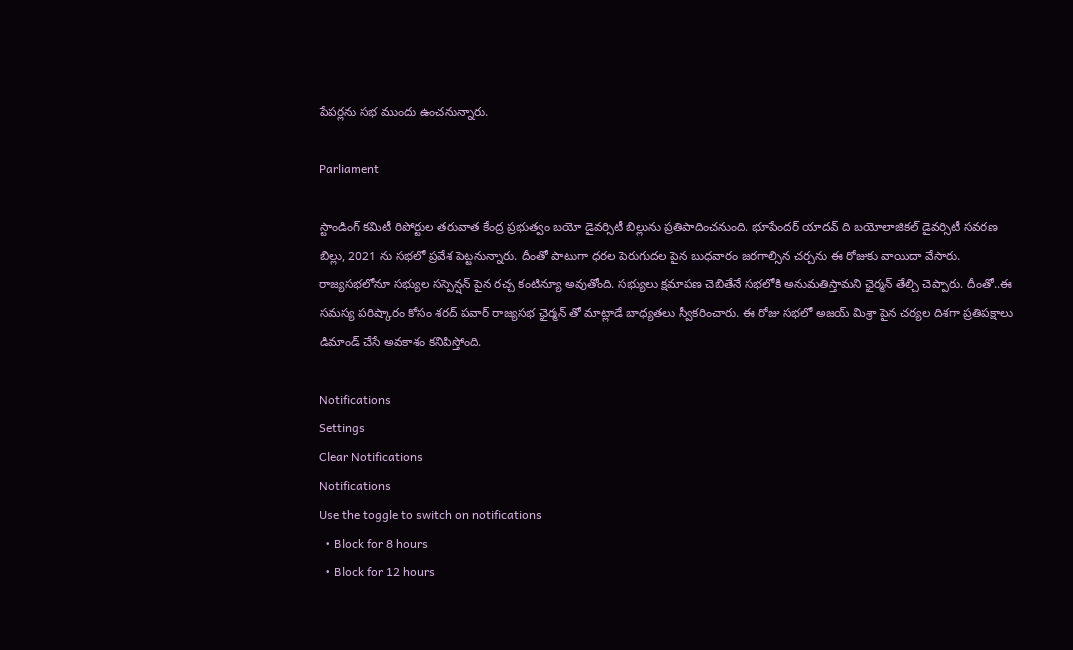పేపర్లను సభ ముందు ఉంచనున్నారు.

Parliament

స్టాండింగ్ కమిటీ రిపోర్టుల తరువాత కేంద్ర ప్రభుత్వం బయో డైవర్సిటీ బిల్లును ప్రతిపాదించనుంది. భూపేందర్ యాదవ్ ది బయోలాజికల్ డైవర్సిటీ సవరణ బిల్లు, 2021 ను సభలో ప్రవేశ పెట్టనున్నారు. దీంతో పాటుగా ధరల పెరుగుదల పైన బుధవారం జరగాల్సిన చర్చను ఈ రోజుకు వాయిదా వేసారు. రాజ్యసభలోనూ సభ్యుల సస్పెన్షన్ పైన రచ్చ కంటిన్యూ అవుతోంది. సభ్యులు క్షమాపణ చెబితేనే సభలోకి అనుమతిస్తామని ఛైర్మన్ తేల్చి చెప్పారు. దీంతో..ఈ సమస్య పరిష్కారం కోసం శరద్ పవార్ రాజ్యసభ ఛైర్మన్ తో మాట్లాడే బాధ్యతలు స్వీకరించారు. ఈ రోజు సభలో అజయ్ మిశ్రా పైన చర్యల దిశగా ప్రతిపక్షాలు డిమాండ్ చేసే అవకాశం కనిపిస్తోంది.

Notifications
Settings
Clear Notifications
Notifications
Use the toggle to switch on notifications
  • Block for 8 hours
  • Block for 12 hours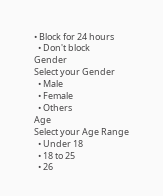• Block for 24 hours
  • Don't block
Gender
Select your Gender
  • Male
  • Female
  • Others
Age
Select your Age Range
  • Under 18
  • 18 to 25
  • 26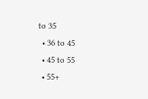to 35
  • 36 to 45
  • 45 to 55
  • 55+